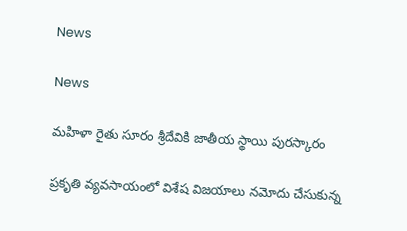News

News

మహిళా రైతు సూరం శ్రీదేవికి జాతీయ స్థాయి పురస్కారం

ప్రకృతి వ్యవసాయంలో విశేష విజయాలు నమోదు చేసుకున్న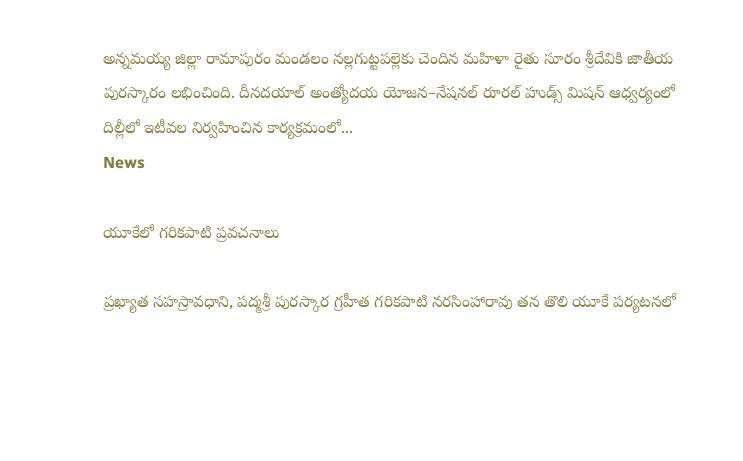అన్నమయ్య జిల్లా రామాపురం మండలం నల్లగుట్టపల్లెకు చెందిన మహిళా రైతు సూరం శ్రీదేవికి జాతీయ పురస్కారం లభించింది. దీనదయాల్‌ అంత్యోదయ యోజన–నేషనల్‌ రూరల్‌ హుడ్స్‌ మిషన్‌ ఆధ్వర్యంలో దిల్లీలో ఇటీవల నిర్వహించిన కార్యక్రమంలో...
News

యూకేలో గరికపాటి ప్రవచనాలు

ప్రఖ్యాత సహస్రావధాని, పద్మశ్రీ పురస్కార గ్రహీత గరికపాటి నరసింహారావు తన తొలి యూకే పర్యటనలో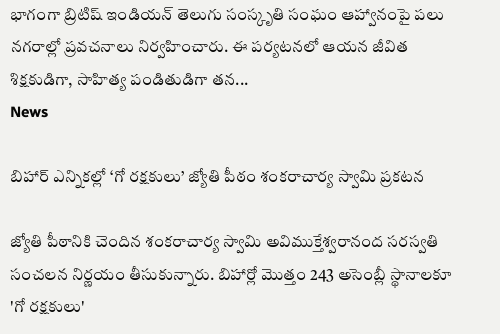భాగంగా బ్రిటిష్ ఇండియన్ తెలుగు సంస్కృతి సంఘం ఆహ్వానంపై పలు నగరాల్లో ప్రవచనాలు నిర్వహించారు. ఈ పర్యటనలో ఆయన జీవిత శిక్షకుడిగా, సాహిత్య పండితుడిగా తన...
News

బిహార్ ఎన్నికల్లో ‘గో రక్షకులు’ జ్యోతి పీఠం శంకరాచార్య స్వామి ప్రకటన

జ్యోతి పీఠానికి చెందిన శంకరాచార్య స్వామి అవిముక్తేశ్వరానంద సరస్వతి సంచలన నిర్ణయం తీసుకున్నారు. బిహార్లో మొత్తం 243 అసెంబ్లీ స్థానాలకూ 'గో రక్షకులు'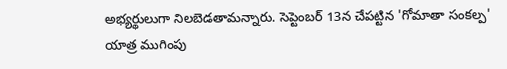అభ్యర్థులుగా నిలబెడతామన్నారు. సెప్టెంబర్ 13న చేపట్టిన 'గోమాతా సంకల్ప' యాత్ర ముగింపు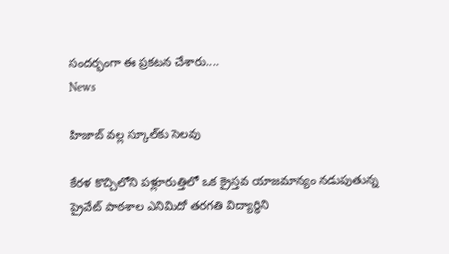సందర్భంగా ఈ ప్రకటన చేశారు....
News

హిజాబ్‌ వల్ల స్కూల్‌కు సెలవు

కేరళ కొచ్చిలోని పళ్లూరుత్తిలో ఒక క్రైస్తవ యాజమాన్యం నడుపుతున్న ప్రైవేట్‌ పాఠశాల ఎనిమిదో తరగతి విద్యార్థిని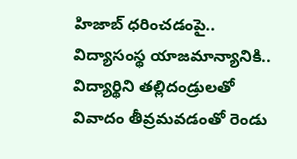హిజాబ్‌ ధరించడంపై.. విద్యాసంస్థ యాజమాన్యానికి.. విద్యార్థిని తల్లిదండ్రులతో వివాదం తీవ్రమవడంతో రెండు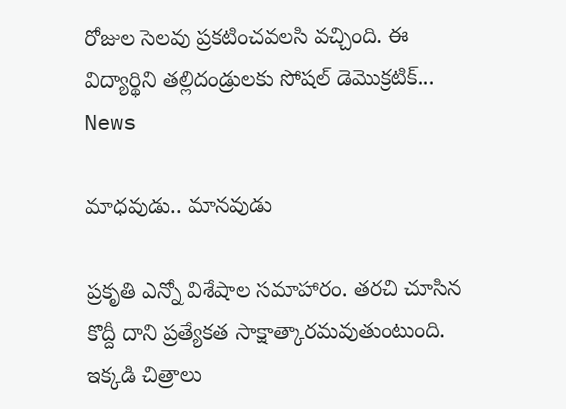రోజుల సెలవు ప్రకటించవలసి వచ్చింది. ఈ విద్యార్థిని తల్లిదండ్రులకు సోషల్‌ డెమొక్రటిక్‌...
News

మాధవుడు.. మానవుడు

ప్రకృతి ఎన్నో విశేషాల సమాహారం. తరచి చూసిన కొద్దీ దాని ప్రత్యేకత సాక్షాత్కారమవుతుంటుంది. ఇక్కడి చిత్రాలు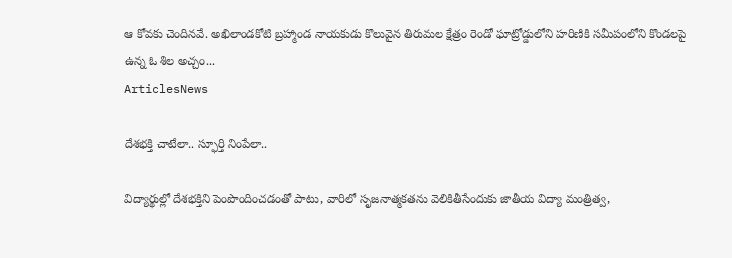ఆ కోవకు చెందినవే. అఖిలాండకోటి బ్రహ్మాండ నాయకుడు కొలువైన తిరుమల క్షేత్రం రెండో ఘాట్రోడ్డులోని హరిణికి సమీపంలోని కొండలపై ఉన్న ఓ శిల అచ్చం...
ArticlesNews

దేశభక్తి చాటేలా.. స్ఫూర్తి నింపేలా..

విద్యార్థుల్లో దేశభక్తిని పెంపొందించడంతో పాటు, వారిలో సృజనాత్మకతను వెలికితీసేందుకు జాతీయ విద్యా మంత్రిత్వ,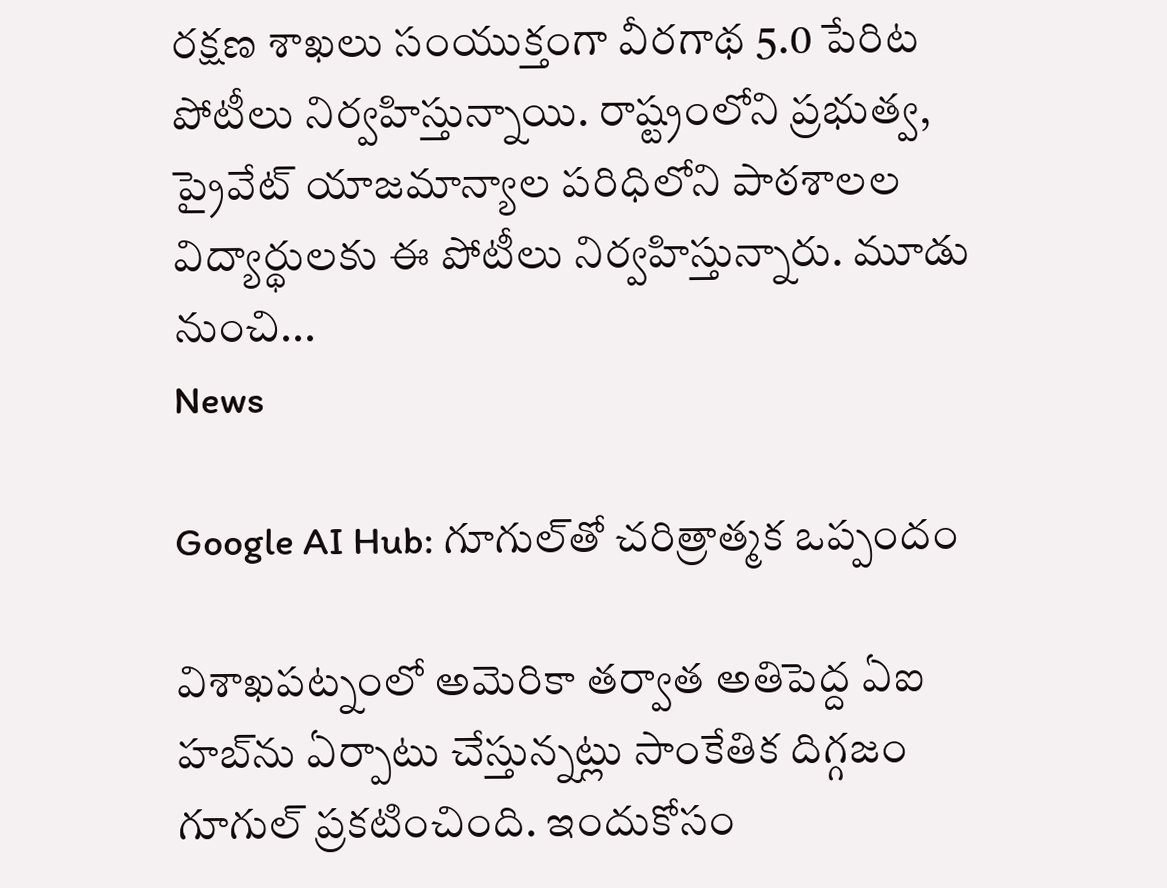రక్షణ శాఖలు సంయుక్తంగా వీరగాథ 5.0 పేరిట పోటీలు నిర్వహిస్తున్నాయి. రాష్ట్రంలోని ప్రభుత్వ, ప్రైవేట్‌ యాజమాన్యాల పరిధిలోని పాఠశాలల విద్యార్థులకు ఈ పోటీలు నిర్వహిస్తున్నారు. మూడు నుంచి...
News

Google AI Hub: గూగుల్‌తో చరిత్రాత్మక ఒప్పందం

విశాఖపట్నంలో అమెరికా తర్వాత అతిపెద్ద ఏఐ హబ్‌ను ఏర్పాటు చేస్తున్నట్లు సాంకేతిక దిగ్గజం గూగుల్‌ ప్రకటించింది. ఇందుకోసం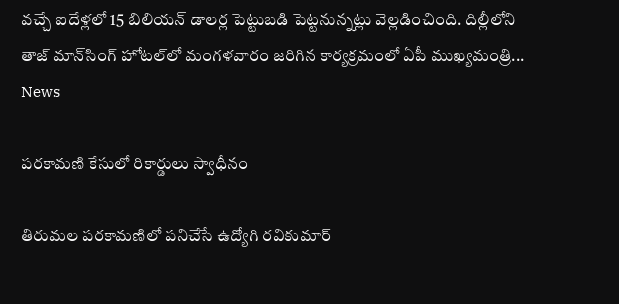వచ్చే ఐదేళ్లలో 15 బిలియన్‌ డాలర్ల పెట్టుబడి పెట్టనున్నట్లు వెల్లడించింది. దిల్లీలోని తాజ్‌ మాన్‌సింగ్‌ హోటల్‌లో మంగళవారం జరిగిన కార్యక్రమంలో ఏపీ ముఖ్యమంత్రి...
News

పరకామణి కేసులో రికార్డులు స్వాధీనం

తిరుమల పరకామణిలో పనిచేసే ఉద్యోగి రవికుమార్‌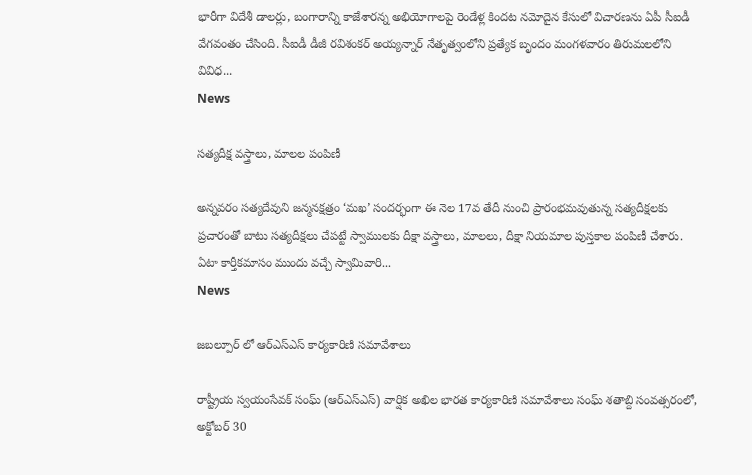భారీగా విదేశీ డాలర్లు, బంగారాన్ని కాజేశారన్న అభియోగాలపై రెండేళ్ల కిందట నమోదైన కేసులో విచారణను ఏపీ సీఐడీ వేగవంతం చేసింది. సీఐడీ డీజీ రవిశంకర్‌ అయ్యన్నార్‌ నేతృత్వంలోని ప్రత్యేక బృందం మంగళవారం తిరుమలలోని వివిధ...
News

సత్యదీక్ష వస్త్రాలు, మాలల పంపిణీ

అన్నవరం సత్యదేవుని జన్మనక్షత్రం ‘మఖ’ సందర్భంగా ఈ నెల 17వ తేదీ నుంచి ప్రారంభమవుతున్న సత్యదీక్షలకు ప్రచారంతో బాటు సత్యదీక్షలు చేపట్టే స్వాములకు దీక్షా వస్త్రాలు, మాలలు, దీక్షా నియమాల పుస్తకాల పంపిణీ చేశారు. ఏటా కార్తీకమాసం ముందు వచ్చే స్వామివారి...
News

జబల్పూర్‌ లో ఆర్ఎస్ఎస్ కార్యకారిణి సమావేశాలు

రాష్ట్రీయ స్వయంసేవక్ సంఘ్ (ఆర్ఎస్ఎస్) వార్షిక అఖిల భారత కార్యకారిణి సమావేశాలు సంఘ్ శతాబ్ది సంవత్సరంలో, అక్టోబర్ 30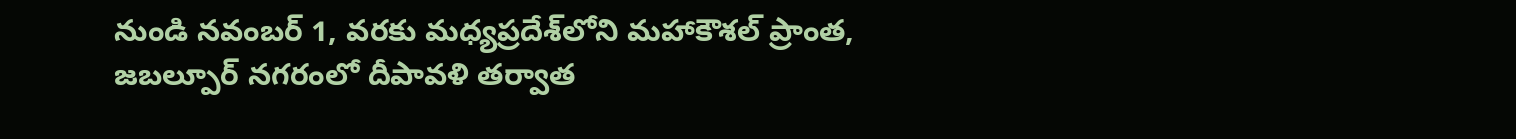నుండి నవంబర్ 1, వరకు మధ్యప్రదేశ్‌లోని మహాకౌశల్ ప్రాంత, జబల్పూర్‌ నగరంలో దీపావళి తర్వాత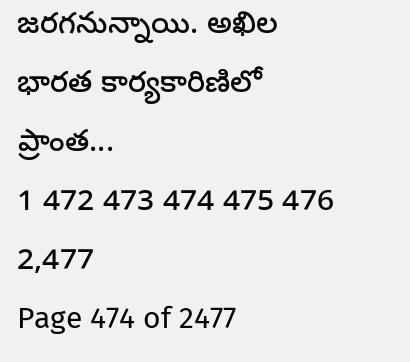జరగనున్నాయి. అఖిల భారత కార్యకారిణిలో ప్రాంత...
1 472 473 474 475 476 2,477
Page 474 of 2477